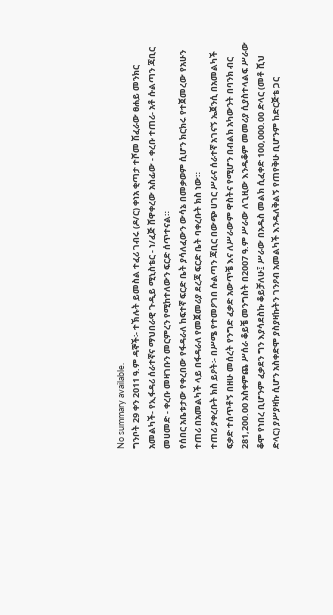No summary available.
ግንቦት 29 ቀን 2011 ዓ.ም ዳኞች፡- ተኽሉት ይመስል ተፈሪ ገብሩ (ዶ/ር) ቀነአ ቂጣታ ተሾመ ሽፈራው ፀሐይ መንክር አመልካች- የኢፋዳሪ ሰራተኛና ማህበራዊ ጉዲይ ሚኒስቴር - ነ/ፈጅ ሸዋቀረው አስፊው - ቀረቡ ተጠሪ- አቶ ሱልጣን ጃቢር መሀመድ - ቀረቡ መዛገቡን መርምረን የሚከተለውን ፍርድ ሰጥተናል።
የሰበር አቤቱታው የቀረበው የፋዳራለ ከፍተኛ ፍርድ ቤት ያሳለፈውን ውሳኔ በመቃወም ሲሆን ክርክሩ የተጀመረው የአሁን ተጠሪ በአመልካች ላይ በፋዳራለ የመጀመሪያ ደረጃ ፍርድ ቤት ባቀረቡት ክስ ነው።
ተጠሪ ያቀረቡት ክስ ይዖት፡- በሥሜ የተመዖገበ ሱልጣን ጃቢር በውጭ ሀገር ሥራና ሰራተኛ አገናኝ ኤጀንሲ በአመልካች ፍቃድ ተሰጥቶኝ በዘሁ መሰረት የንግድ ፈቃድ አውጥቼ እና ለሥራውም ዋስትና የሚሆን በብልክ አካውንት በባንክ ብር 281,200.00 አስቀምጨ ሥሰራ ቆይቼ መንግስት በ2007 ዓ.ም ሥራው ለጊዚው እንዱቆም መመሪያ ሲያስተላልፍ ሥራው ቆሞ የነበረ ቢሆንም ፈቃደን ግን እያሳደስኩ ቆይቻለሁ፤ ሥራው በአዱስ መልክ ሲፈቀድ 100,000.00 ድላር (መቶ ሺህ ድላር) ያሥያዛኩ ሲሆን አስቀድሞ ያስያዛኩትን ገንዖብ አመልካች እንዱለቅልኝ የጠየቅሁ ቢሆንም ከድርጅቴ ጋር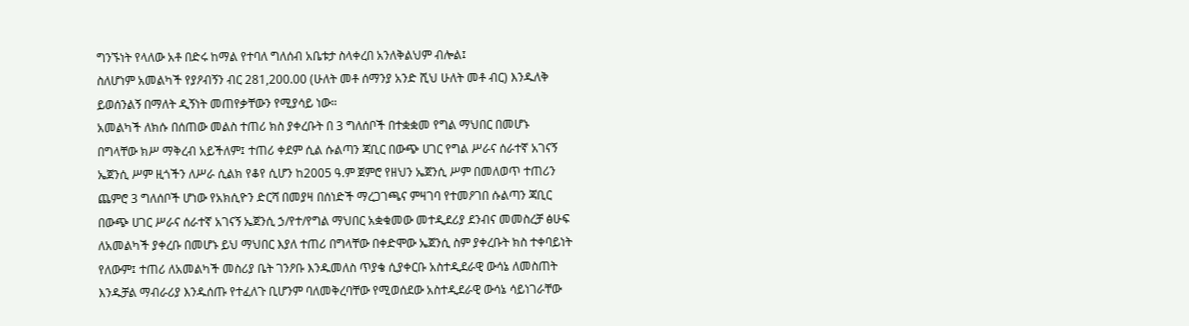ግንኙነት የላለው አቶ በድሩ ከማል የተባለ ግለሰብ አቤቱታ ስላቀረበ አንለቅልህም ብሎል፤
ስለሆነም አመልካች የያዖብኝን ብር 281,200.00 (ሁለት መቶ ሰማንያ አንድ ሺህ ሁለት መቶ ብር) እንዱለቅ ይወሰንልኝ በማለት ዲኝነት መጠየቃቸውን የሚያሳይ ነው።
አመልካች ለክሱ በሰጠው መልስ ተጠሪ ክስ ያቀረቡት በ 3 ግለሰቦች በተቋቋመ የግል ማህበር በመሆኑ በግላቸው ክሥ ማቅረብ አይችለም፤ ተጠሪ ቀደም ሲል ሱልጣን ጃቢር በውጭ ሀገር የግል ሥራና ሰራተኛ አገናኝ ኤጀንሲ ሥም ዚጎችን ለሥራ ሲልክ የቆየ ሲሆን ከ2005 ዓ.ም ጀምሮ የዘህን ኤጀንሲ ሥም በመለወጥ ተጠሪን ጨምሮ 3 ግለሰቦች ሆነው የአክሲዮን ድርሻ በመያዛ በሰነድች ማረጋገጫና ምዛገባ የተመዖገበ ሱልጣን ጃቢር በውጭ ሀገር ሥራና ሰራተኛ አገናኝ ኤጀንሲ ኃ/የተ/የግል ማህበር አቋቁመው መተዲደሪያ ደንብና መመስረቻ ፅሁፍ ለአመልካች ያቀረቡ በመሆኑ ይህ ማህበር እያለ ተጠሪ በግላቸው በቀድሞው ኤጀንሲ ስም ያቀረቡት ክስ ተቀባይነት የለውም፤ ተጠሪ ለአመልካች መስሪያ ቤት ገንዖቡ እንዱመለስ ጥያቄ ሲያቀርቡ አስተዲደራዊ ውሳኔ ለመስጠት እንዱቻል ማብራሪያ እንዱሰጡ የተፈለጉ ቢሆንም ባለመቅረባቸው የሚወሰደው አስተዲደራዊ ውሳኔ ሳይነገራቸው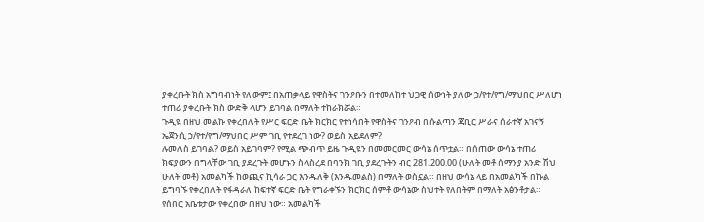ያቀረቡት ክስ አግባብነት የለውም፤ በአጠቃላይ የዋስትና ገንዖቡን በተመለከተ ህጋዊ ሰውነት ያለው ኃ/የተ/የግ/ማህበር ሥለሆነ ተጠሪ ያቀረቡት ክስ ውድቅ ላሆን ይገባል በማለት ተከራክሯል።
ጉዲዩ በዘህ መልኩ የቀረበለት የሥር ፍርድ ቤት ክርክር የተነሳበት የዋስትና ገንዖብ በሱልጣን ጃቢር ሥራና ሰራተኛ አገናኝ ኤጀንሲ ኃ/የተ/የግ/ማህበር ሥም ገቢ የተደረገ ነው? ወይስ አይደለም?
ሉመለስ ይገባል? ወይስ አይገባም? የሚል ጭብጥ ይዜ ጉዲዩን በመመርመር ውሳኔ ሰጥቷል። በሰጠው ውሳኔ ተጠሪ ክፍያውን በግላቸው ገቢ ያደረጉት መሆኑን ስላስረደ በባንክ ገቢ ያደረጉትን ብር 281.200.00 (ሁለት መቶ ሰማንያ አንድ ሽህ ሁለት መቶ) አመልካች ከወጪና ኪሳራ ጋር እንዱለቅ (እንዱመልስ) በማለት ወስኗል። በዘህ ውሳኔ ላይ በአመልካች በኩል ይግባኙ የቀረበለት የፋዳራለ ከፍተኛ ፍርድ ቤት የግራቀኙን ክርክር ሰምቶ ውሳኔው ስህተት የለበትም በማለት አፅንቶታል።
የሰበር አቤቱታው የቀረበው በዘህ ነው። አመልካች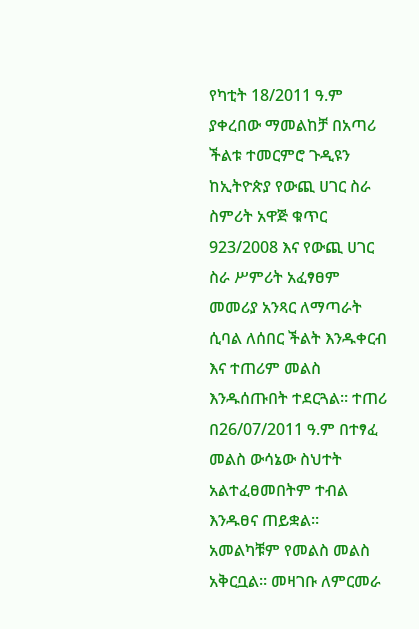የካቲት 18/2011 ዓ.ም ያቀረበው ማመልከቻ በአጣሪ ችልቱ ተመርምሮ ጉዲዩን ከኢትዮጵያ የውጪ ሀገር ስራ ስምሪት አዋጅ ቁጥር 923/2008 እና የውጪ ሀገር ስራ ሥምሪት አፈፃፀም መመሪያ አንጻር ለማጣራት ሲባል ለሰበር ችልት እንዱቀርብ እና ተጠሪም መልስ እንዱሰጡበት ተደርጓል። ተጠሪ በ26/07/2011 ዓ.ም በተፃፈ መልስ ውሳኔው ስህተት አልተፈፀመበትም ተብል እንዱፀና ጠይቋል። አመልካቹም የመልስ መልስ አቅርቧል። መዛገቡ ለምርመራ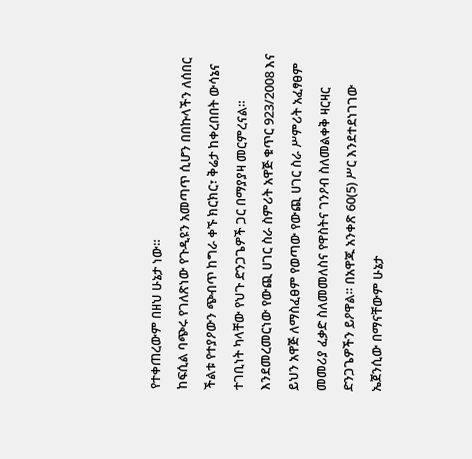የተቀጠረውም በዘህ ሁኔታ ነው።
ከፍሲል ባጭሩ የገለጽነው የጉዲዩን አመጣጥ ሲሆን በበኩላችን ለሰበር ችልቱ የተያዖውን ጭብጥ ከግራ ቀኙ ክርክር፣ ቅሬታ ከቀረበበት ውሳኔና ተገቢነት ካላቸው የህጉ ድንጋጌዎች ጋር በማያያዛ መርምረናል።
እንደመረመርነው የውጪ ሀገር ስራ ስምሪት አዋጅ ቁጥር 923/2008 እና ይህን አዋጅ ለማስፈፀም የወጣው የውጪ ሀገር ስራ ሥምሪት አፈፃፀም መመሪያ ፈቃድ ስለመመለስና የዋስትና ገንዖብ ስለመልቀቅ ዛርዛር ድንጋጌዎችን ይዖዋል። በአዋጁ አንቀጽ 60(5) ሥር እንደተደነገገው ኤጀንሲው በማናቸውም ሁኔታ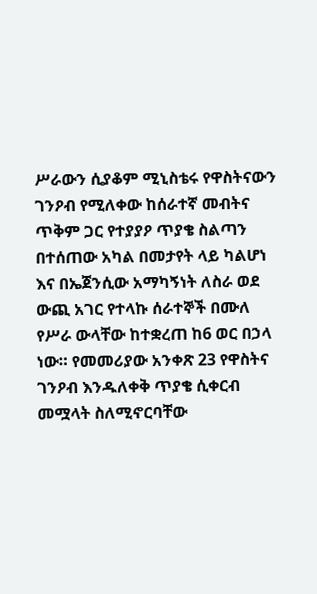ሥራውን ሲያቆም ሚኒስቴሩ የዋስትናውን ገንዖብ የሚለቀው ከሰራተኛ መብትና ጥቅም ጋር የተያያዖ ጥያቄ ስልጣን በተሰጠው አካል በመታየት ላይ ካልሆነ እና በኤጀንሲው አማካኝነት ለስራ ወደ ውጪ አገር የተላኩ ሰራተኞች በሙለ የሥራ ውላቸው ከተቋረጠ ከ6 ወር በኃላ ነው። የመመሪያው አንቀጽ 23 የዋስትና ገንዖብ እንዱለቀቅ ጥያቄ ሲቀርብ መሟላት ስለሚኖርባቸው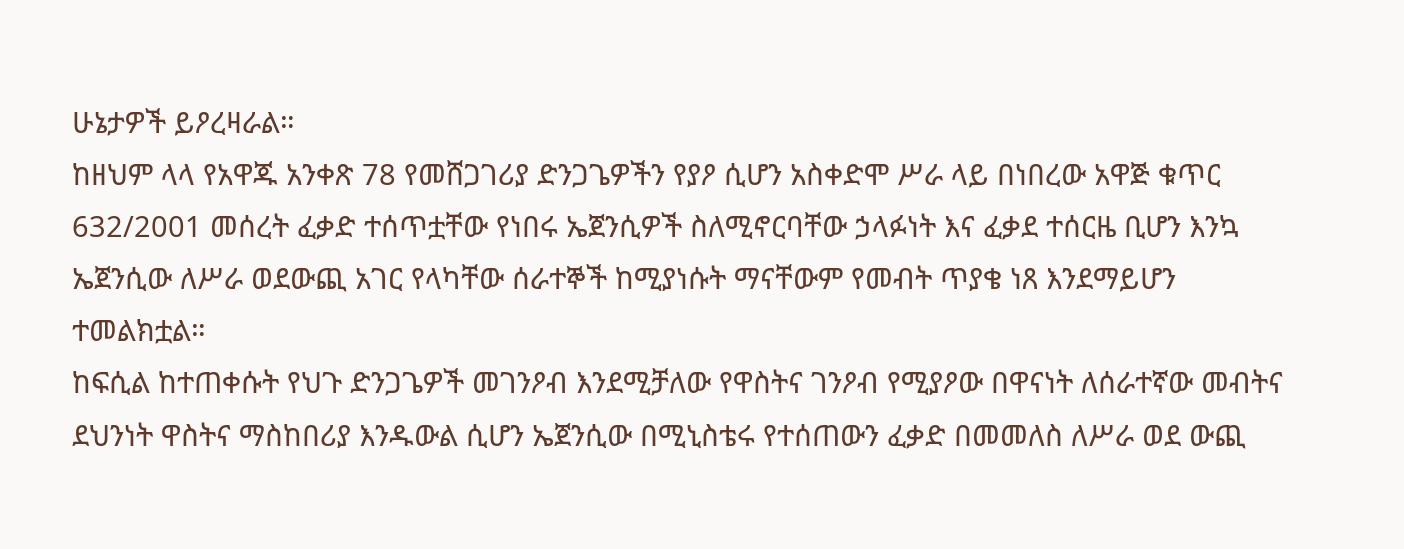ሁኔታዎች ይዖረዛራል።
ከዘህም ላላ የአዋጁ አንቀጽ 78 የመሸጋገሪያ ድንጋጌዎችን የያዖ ሲሆን አስቀድሞ ሥራ ላይ በነበረው አዋጅ ቁጥር 632/2001 መሰረት ፈቃድ ተሰጥቷቸው የነበሩ ኤጀንሲዎች ስለሚኖርባቸው ኃላፉነት እና ፈቃደ ተሰርዜ ቢሆን እንኳ ኤጀንሲው ለሥራ ወደውጪ አገር የላካቸው ሰራተኞች ከሚያነሱት ማናቸውም የመብት ጥያቄ ነጸ እንደማይሆን ተመልክቷል።
ከፍሲል ከተጠቀሱት የህጉ ድንጋጌዎች መገንዖብ እንደሚቻለው የዋስትና ገንዖብ የሚያዖው በዋናነት ለሰራተኛው መብትና ደህንነት ዋስትና ማስከበሪያ እንዱውል ሲሆን ኤጀንሲው በሚኒስቴሩ የተሰጠውን ፈቃድ በመመለስ ለሥራ ወደ ውጪ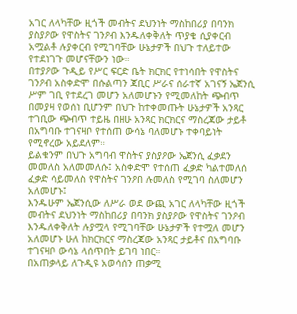አገር ለላካቸው ዚጎች መብትና ደህንነት ማስከበሪያ በባንክ ያስያዖው የዋስትና ገንዖብ እንዱለቀቅለት ጥያቄ ሲያቀርብ አሟልቶ ሉያቀርብ የሚገባቸው ሁኔታዎች በህጉ ተለይተው የተደነገጉ መሆናቸውን ነው።
በተያዖው ጉዲይ የሥር ፍርድ ቤት ክርክር የተነሳበት የዋስትና ገንዖብ አስቀድሞ በሱልጣን ጃቢር ሥራና ሰራተኛ አገናኝ ኤጀንሲ ሥም ገቢ የተደረገ መሆን አለመሆኑን የሚመለከት ጭብጥ በመያዛ የወሰነ ቢሆንም በህጉ ከተቀመጡት ሁኔታዎች አንጻር ተገቢው ጭብጥ ተይዜ በዘሁ አንጻር ክርክርና ማስረጃው ታይቶ በአግባቡ ተገናዛቦ የተሰጠ ውሳኔ ባለመሆኑ ተቀባይነት የሚኖረው አይደለም።
ይልቁንም በህጉ አግባብ ዋስትና ያስያዖው ኤጀንሲ ፈቃደን መመለስ አለመመለሱ፤ አስቀድሞ የተሰጠ ፈቃድ ካልተመለሰ ፈቃድ ሳይመለስ የዋስትና ገንዖበ ሉመለስ የሚገባ ስለመሆን አለመሆኑ፤
እንዱሁም ኤጀንሲው ለሥራ ወደ ውጪ አገር ለላካቸው ዚጎች መብትና ደህንነት ማስከበሪያ በባንክ ያስያዖው የዋስትና ገንዖብ እንዱለቀቅለት ሉያሟላ የሚገባቸው ሁኔታዎች የተሟለ መሆን አለመሆኑ ሁለ ከክርክርና ማስረጃው አንጻር ታይቶና በአግባቡ ተገናዛቦ ውሳኔ ላሰጥበት ይገባ ነበር።
በአጠቃላይ ለጉዲዩ አወሳሰን ጠቃሚ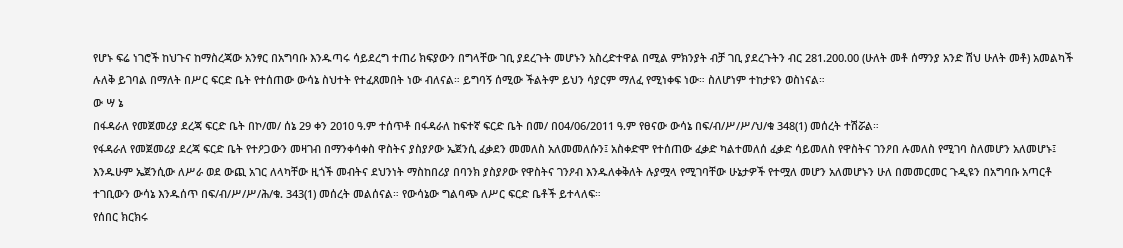የሆኑ ፍሬ ነገሮች ከህጉና ከማስረጃው አንፃር በአግባቡ እንዱጣሩ ሳይደረግ ተጠሪ ክፍያውን በግላቸው ገቢ ያደረጉት መሆኑን አስረድተዋል በሚል ምክንያት ብቻ ገቢ ያደረጉትን ብር 281.200.00 (ሁለት መቶ ሰማንያ አንድ ሽህ ሁለት መቶ) አመልካች ሉለቅ ይገባል በማለት በሥር ፍርድ ቤት የተሰጠው ውሳኔ ስህተት የተፈጸመበት ነው ብለናል። ይግባኝ ሰሚው ችልትም ይህን ሳያርም ማለፈ የሚነቀፍ ነው። ስለሆነም ተከታዩን ወስነናል።
ው ሣ ኔ
በፋዳራለ የመጀመሪያ ደረጃ ፍርድ ቤት በኮ/መ/ ሰኔ 29 ቀን 2010 ዓ.ም ተሰጥቶ በፋዳራለ ከፍተኛ ፍርድ ቤት በመ/ በ04/06/2011 ዓ.ም የፀናው ውሳኔ በፍ/ብ/ሥ/ሥ/ህ/ቁ 348(1) መሰረት ተሽሯል።
የፋዳራለ የመጀመሪያ ደረጃ ፍርድ ቤት የተዖጋውን መዛገብ በማንቀሳቀስ ዋስትና ያስያዖው ኤጀንሲ ፈቃደን መመለስ አለመመለሱን፤ አስቀድሞ የተሰጠው ፈቃድ ካልተመለሰ ፈቃድ ሳይመለስ የዋስትና ገንዖበ ሉመለስ የሚገባ ስለመሆን አለመሆኑ፤ እንዱሁም ኤጀንሲው ለሥራ ወደ ውጪ አገር ለላካቸው ዚጎች መብትና ደህንነት ማስከበሪያ በባንክ ያስያዖው የዋስትና ገንዖብ እንዱለቀቅለት ሉያሟላ የሚገባቸው ሁኔታዎች የተሟለ መሆን አለመሆኑን ሁለ በመመርመር ጉዲዩን በአግባቡ አጣርቶ ተገቢውን ውሳኔ እንዱሰጥ በፍ/ብ/ሥ/ሥ/ሕ/ቁ. 343(1) መሰረት መልሰናል። የውሳኔው ግልባጭ ለሥር ፍርድ ቤቶች ይተላለፍ።
የሰበር ክርክሩ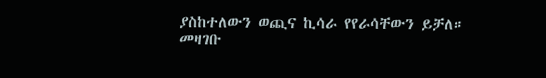ያስከተለውን ወጪና ኪሳራ የየራሳቸውን ይቻለ።
መዛገቡ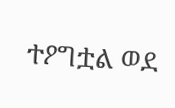ተዖግቷል ወደ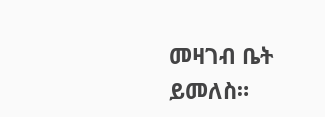መዛገብ ቤት ይመለስ።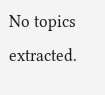No topics extracted.